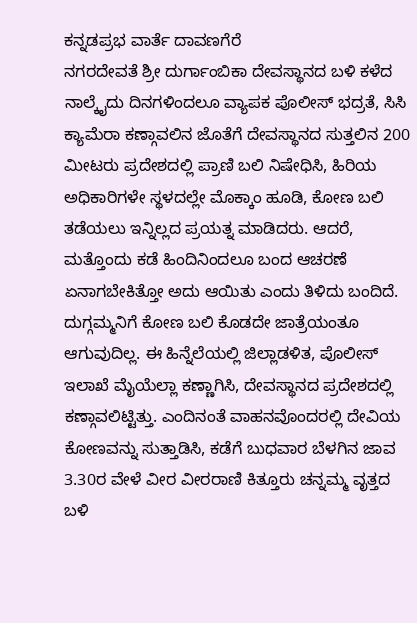ಕನ್ನಡಪ್ರಭ ವಾರ್ತೆ ದಾವಣಗೆರೆ
ನಗರದೇವತೆ ಶ್ರೀ ದುರ್ಗಾಂಬಿಕಾ ದೇವಸ್ಥಾನದ ಬಳಿ ಕಳೆದ ನಾಲ್ಕೈದು ದಿನಗಳಿಂದಲೂ ವ್ಯಾಪಕ ಪೊಲೀಸ್ ಭದ್ರತೆ, ಸಿಸಿ ಕ್ಯಾಮೆರಾ ಕಣ್ಗಾವಲಿನ ಜೊತೆಗೆ ದೇವಸ್ಥಾನದ ಸುತ್ತಲಿನ 200 ಮೀಟರು ಪ್ರದೇಶದಲ್ಲಿ ಪ್ರಾಣಿ ಬಲಿ ನಿಷೇಧಿಸಿ, ಹಿರಿಯ ಅಧಿಕಾರಿಗಳೇ ಸ್ಥಳದಲ್ಲೇ ಮೊಕ್ಕಾಂ ಹೂಡಿ, ಕೋಣ ಬಲಿ ತಡೆಯಲು ಇನ್ನಿಲ್ಲದ ಪ್ರಯತ್ನ ಮಾಡಿದರು. ಆದರೆ, ಮತ್ತೊಂದು ಕಡೆ ಹಿಂದಿನಿಂದಲೂ ಬಂದ ಆಚರಣೆ ಏನಾಗಬೇಕಿತ್ತೋ ಅದು ಆಯಿತು ಎಂದು ತಿಳಿದು ಬಂದಿದೆ.
ದುಗ್ಗಮ್ಮನಿಗೆ ಕೋಣ ಬಲಿ ಕೊಡದೇ ಜಾತ್ರೆಯಂತೂ ಆಗುವುದಿಲ್ಲ. ಈ ಹಿನ್ನೆಲೆಯಲ್ಲಿ ಜಿಲ್ಲಾಡಳಿತ, ಪೊಲೀಸ್ ಇಲಾಖೆ ಮೈಯೆಲ್ಲಾ ಕಣ್ಣಾಗಿಸಿ, ದೇವಸ್ಥಾನದ ಪ್ರದೇಶದಲ್ಲಿ ಕಣ್ಗಾವಲಿಟ್ಟಿತ್ತು. ಎಂದಿನಂತೆ ವಾಹನವೊಂದರಲ್ಲಿ ದೇವಿಯ ಕೋಣವನ್ನು ಸುತ್ತಾಡಿಸಿ, ಕಡೆಗೆ ಬುಧವಾರ ಬೆಳಗಿನ ಜಾವ 3.30ರ ವೇಳೆ ವೀರ ವೀರರಾಣಿ ಕಿತ್ತೂರು ಚನ್ನಮ್ಮ ವೃತ್ತದ ಬಳಿ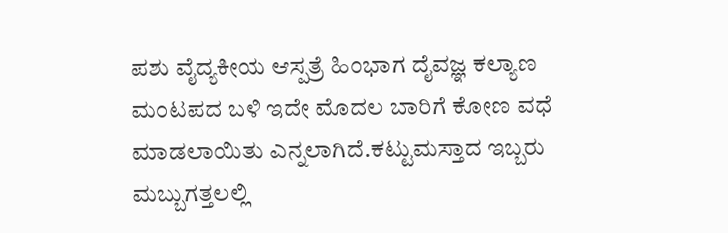ಪಶು ವೈದ್ಯಕೀಯ ಆಸ್ಪತ್ರೆ ಹಿಂಭಾಗ ದೈವಜ್ಞ ಕಲ್ಯಾಣ ಮಂಟಪದ ಬಳಿ ಇದೇ ಮೊದಲ ಬಾರಿಗೆ ಕೋಣ ವಧೆ ಮಾಡಲಾಯಿತು ಎನ್ನಲಾಗಿದೆ.ಕಟ್ಟುಮಸ್ತಾದ ಇಬ್ಬರು ಮಬ್ಬುಗತ್ತಲಲ್ಲಿ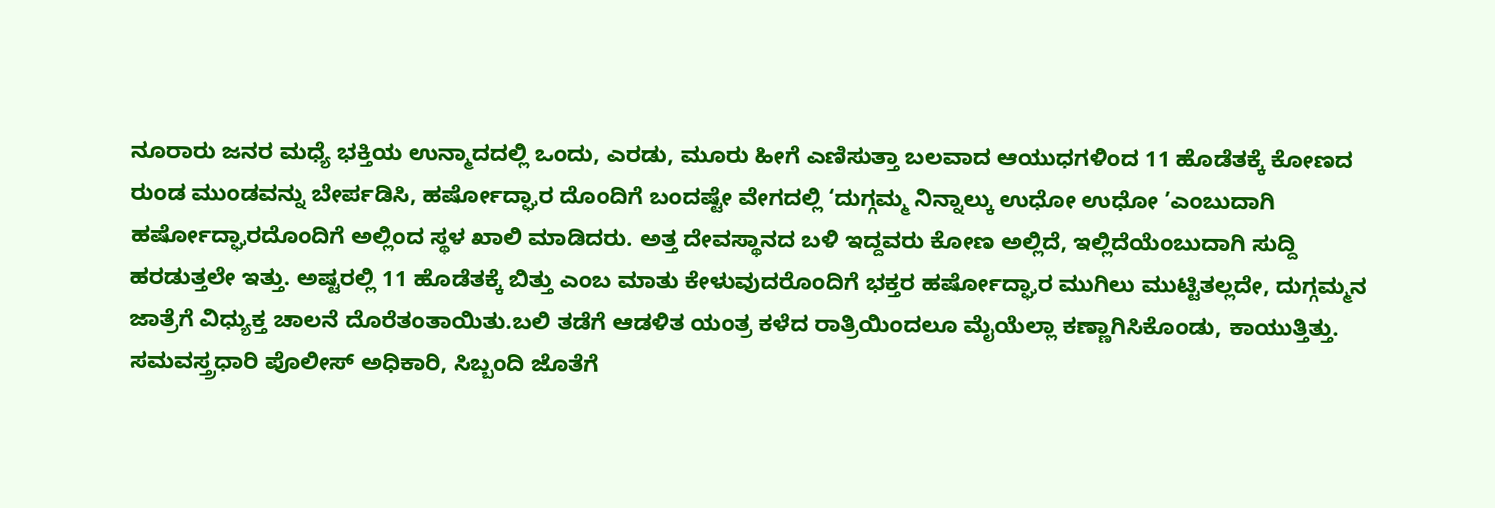ನೂರಾರು ಜನರ ಮಧ್ಯೆ ಭಕ್ತಿಯ ಉನ್ಮಾದದಲ್ಲಿ ಒಂದು, ಎರಡು, ಮೂರು ಹೀಗೆ ಎಣಿಸುತ್ತಾ ಬಲವಾದ ಆಯುಧಗಳಿಂದ 11 ಹೊಡೆತಕ್ಕೆ ಕೋಣದ ರುಂಡ ಮುಂಡವನ್ನು ಬೇರ್ಪಡಿಸಿ, ಹರ್ಷೋದ್ಘಾರ ದೊಂದಿಗೆ ಬಂದಷ್ಟೇ ವೇಗದಲ್ಲಿ ‘ದುಗ್ಗಮ್ಮ ನಿನ್ನಾಲ್ಕು ಉಧೋ ಉಧೋ ’ಎಂಬುದಾಗಿ ಹರ್ಷೋದ್ಘಾರದೊಂದಿಗೆ ಅಲ್ಲಿಂದ ಸ್ಥಳ ಖಾಲಿ ಮಾಡಿದರು. ಅತ್ತ ದೇವಸ್ಥಾನದ ಬಳಿ ಇದ್ದವರು ಕೋಣ ಅಲ್ಲಿದೆ, ಇಲ್ಲಿದೆಯೆಂಬುದಾಗಿ ಸುದ್ದಿ ಹರಡುತ್ತಲೇ ಇತ್ತು. ಅಷ್ಟರಲ್ಲಿ 11 ಹೊಡೆತಕ್ಕೆ ಬಿತ್ತು ಎಂಬ ಮಾತು ಕೇಳುವುದರೊಂದಿಗೆ ಭಕ್ತರ ಹರ್ಷೋದ್ಘಾರ ಮುಗಿಲು ಮುಟ್ಟಿತಲ್ಲದೇ, ದುಗ್ಗಮ್ಮನ ಜಾತ್ರೆಗೆ ವಿಧ್ಯುಕ್ತ ಚಾಲನೆ ದೊರೆತಂತಾಯಿತು.ಬಲಿ ತಡೆಗೆ ಆಡಳಿತ ಯಂತ್ರ ಕಳೆದ ರಾತ್ರಿಯಿಂದಲೂ ಮೈಯೆಲ್ಲಾ ಕಣ್ಣಾಗಿಸಿಕೊಂಡು, ಕಾಯುತ್ತಿತ್ತು. ಸಮವಸ್ತ್ರಧಾರಿ ಪೊಲೀಸ್ ಅಧಿಕಾರಿ, ಸಿಬ್ಬಂದಿ ಜೊತೆಗೆ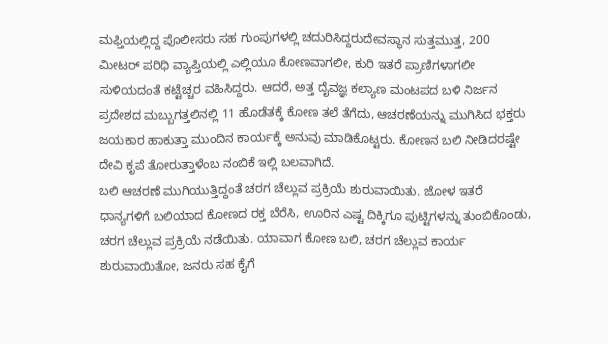ಮಫ್ತಿಯಲ್ಲಿದ್ದ ಪೊಲೀಸರು ಸಹ ಗುಂಪುಗಳಲ್ಲಿ ಚದುರಿಸಿದ್ದರುದೇವಸ್ಥಾನ ಸುತ್ತಮುತ್ತ, 200 ಮೀಟರ್ ಪರಿಧಿ ವ್ಯಾಪ್ತಿಯಲ್ಲಿ ಎಲ್ಲಿಯೂ ಕೋಣವಾಗಲೀ, ಕುರಿ ಇತರೆ ಪ್ರಾಣಿಗಳಾಗಲೀ ಸುಳಿಯದಂತೆ ಕಟ್ಟೆಚ್ಚರ ವಹಿಸಿದ್ದರು. ಆದರೆ, ಅತ್ತ ದೈವಜ್ಞ ಕಲ್ಯಾಣ ಮಂಟಪದ ಬಳಿ ನಿರ್ಜನ ಪ್ರದೇಶದ ಮಬ್ಬುಗತ್ತಲಿನಲ್ಲಿ 11 ಹೊಡೆತಕ್ಕೆ ಕೋಣ ತಲೆ ತೆಗೆದು, ಆಚರಣೆಯನ್ನು ಮುಗಿಸಿದ ಭಕ್ತರು ಜಯಕಾರ ಹಾಕುತ್ತಾ ಮುಂದಿನ ಕಾರ್ಯಕ್ಕೆ ಅನುವು ಮಾಡಿಕೊಟ್ಟರು. ಕೋಣನ ಬಲಿ ನೀಡಿದರಷ್ಟೇ ದೇವಿ ಕೃಪೆ ತೋರುತ್ತಾಳೆಂಬ ನಂಬಿಕೆ ಇಲ್ಲಿ ಬಲವಾಗಿದೆ.
ಬಲಿ ಆಚರಣೆ ಮುಗಿಯುತ್ತಿದ್ದಂತೆ ಚರಗ ಚೆಲ್ಲುವ ಪ್ರಕ್ರಿಯೆ ಶುರುವಾಯಿತು. ಜೋಳ ಇತರೆ ಧಾನ್ಯಗಳಿಗೆ ಬಲಿಯಾದ ಕೋಣದ ರಕ್ತ ಬೆರೆಸಿ, ಊರಿನ ಎಷ್ಟ ದಿಕ್ಕಿಗೂ ಪುಟ್ಟಿಗಳನ್ನು ತುಂಬಿಕೊಂಡು, ಚರಗ ಚೆಲ್ಲುವ ಪ್ರಕ್ರಿಯೆ ನಡೆಯಿತು. ಯಾವಾಗ ಕೋಣ ಬಲಿ, ಚರಗ ಚೆಲ್ಲುವ ಕಾರ್ಯ ಶುರುವಾಯಿತೋ, ಜನರು ಸಹ ಕೈಗೆ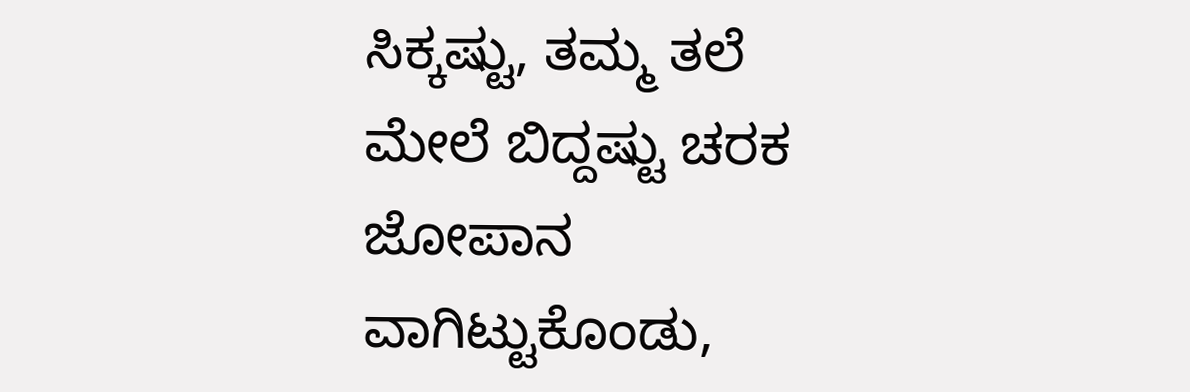ಸಿಕ್ಕಷ್ಟು, ತಮ್ಮ ತಲೆ ಮೇಲೆ ಬಿದ್ದಷ್ಟು ಚರಕ ಜೋಪಾನ ವಾಗಿಟ್ಟುಕೊಂಡು,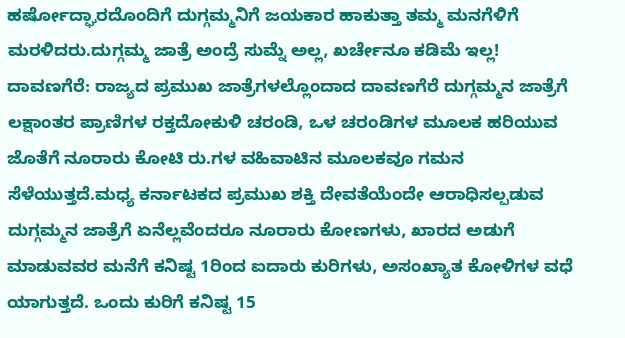ಹರ್ಷೋದ್ಘಾರದೊಂದಿಗೆ ದುಗ್ಗಮ್ಮನಿಗೆ ಜಯಕಾರ ಹಾಕುತ್ತಾ ತಮ್ಮ ಮನಗೆಳಿಗೆ ಮರಳಿದರು.ದುಗ್ಗಮ್ಮ ಜಾತ್ರೆ ಅಂದ್ರೆ ಸುಮ್ನೆ ಅಲ್ಲ, ಖರ್ಚೇನೂ ಕಡಿಮೆ ಇಲ್ಲ!
ದಾವಣಗೆರೆ: ರಾಜ್ಯದ ಪ್ರಮುಖ ಜಾತ್ರೆಗಳಲ್ಲೊಂದಾದ ದಾವಣಗೆರೆ ದುಗ್ಗಮ್ಮನ ಜಾತ್ರೆಗೆ ಲಕ್ಷಾಂತರ ಪ್ರಾಣಿಗಳ ರಕ್ತದೋಕುಳಿ ಚರಂಡಿ, ಒಳ ಚರಂಡಿಗಳ ಮೂಲಕ ಹರಿಯುವ ಜೊತೆಗೆ ನೂರಾರು ಕೋಟಿ ರು.ಗಳ ವಹಿವಾಟಿನ ಮೂಲಕವೂ ಗಮನ ಸೆಳೆಯುತ್ತದೆ.ಮಧ್ಯ ಕರ್ನಾಟಕದ ಪ್ರಮುಖ ಶಕ್ತಿ ದೇವತೆಯೆಂದೇ ಆರಾಧಿಸಲ್ಪಡುವ ದುಗ್ಗಮ್ಮನ ಜಾತ್ರೆಗೆ ಏನೆಲ್ಲವೆಂದರೂ ನೂರಾರು ಕೋಣಗಳು, ಖಾರದ ಅಡುಗೆ ಮಾಡುವವರ ಮನೆಗೆ ಕನಿಷ್ಟ 1ರಿಂದ ಐದಾರು ಕುರಿಗಳು, ಅಸಂಖ್ಯಾತ ಕೋಳಿಗಳ ವಧೆ ಯಾಗುತ್ತದೆ. ಒಂದು ಕುರಿಗೆ ಕನಿಷ್ಟ 15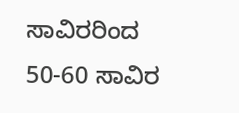ಸಾವಿರರಿಂದ 50-60 ಸಾವಿರ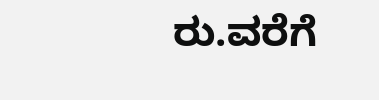ರು.ವರೆಗೆ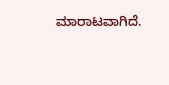ಮಾರಾಟವಾಗಿದೆ.